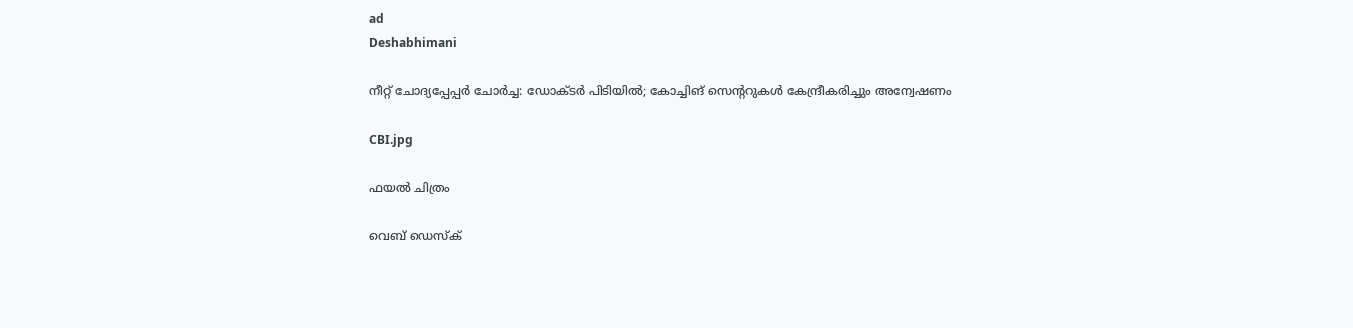ad
Deshabhimani

നീറ്റ് ചോദ്യപ്പേപ്പർ ചോർച്ച: ഡോക്ടർ പിടിയിൽ; കോച്ചിങ് സെന്ററുകൾ കേന്ദ്രീകരിച്ചും അന്വേഷണം

CBI.jpg

ഫയൽ ചിത്രം

വെബ് ഡെസ്ക്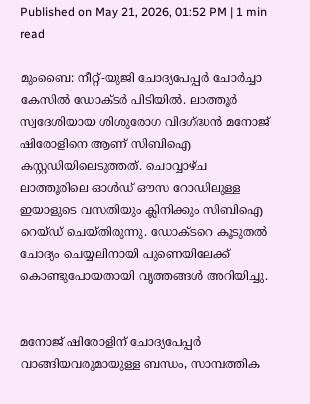Published on May 21, 2026, 01:52 PM | 1 min read

മുംബൈ: നീറ്റ്-യുജി ചോദ്യപേപ്പർ ചോർച്ചാ കേസിൽ ഡോക്ടർ പിടിയിൽ. ലാത്തൂർ സ്വദേശിയായ ശിശുരോഗ വിദഗ്ദ്ധൻ മനോജ് ഷിരോളിനെ ആണ് സിബിഐ കസ്റ്റഡിയിലെടുത്തത്. ചൊവ്വാഴ്ച ലാത്തൂരിലെ ഓൾഡ് ഔസ റോഡിലുള്ള ഇയാളുടെ വസതിയും ക്ലിനിക്കും സിബിഐ റെയ്ഡ് ചെയ്തിരുന്നു. ഡോക്ടറെ കൂടുതൽ ചോദ്യം ചെയ്യലിനായി പുണെയിലേക്ക് കൊണ്ടുപോയതായി വൃത്തങ്ങൾ അറിയിച്ചു.


മനോജ് ഷിരോളിന് ചോദ്യപേപ്പർ വാങ്ങിയവരുമായുള്ള ബന്ധം, സാമ്പത്തിക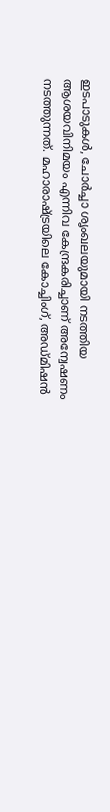ഇടപാടുകൾ, ചോർച്ചാ ശൃംഖലയുമായി നടത്തിയ ആശയവിനിമയം എന്നിവ കേന്ദ്രകരിച്ചാണ് അന്വേഷണം നടത്തുന്നത്. മഹാരാഷ്ട്രയിലെ കോച്ചിംഗ്, അഡ്മിഷൻ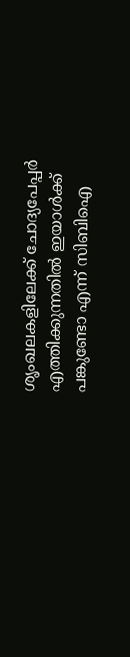ശൃംഖലകളിലേക്ക് ചോദ്യപേപ്പർ എത്തിക്കുന്നതിൽ ഇയാൾക്ക് പങ്കുണ്ടോ എന്ന് സിബിഐ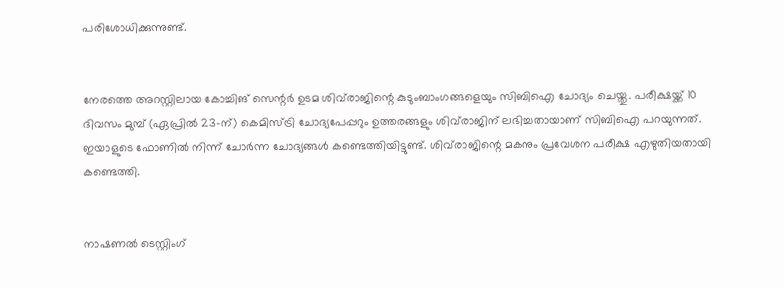പരിശോധിക്കുന്നുണ്ട്.


നേരത്തെ അറസ്റ്റിലായ കോച്ചിങ് സെന്റർ ഉടമ ശിവ്‌രാജിന്റെ കുടുംബാംഗങ്ങളെയും സിബിഐ ചോദ്യം ചെയ്തു. പരീക്ഷയ്ക്ക് 10 ദിവസം മുമ്പ് (ഏപ്രിൽ 23-ന്) കെമിസ്ട്രി ചോദ്യപേപ്പറും ഉത്തരങ്ങളും ശിവ്‌രാജിന് ലഭിച്ചതായാണ് സിബിഐ പറയുന്നത്. ഇയാളുടെ ഫോണിൽ നിന്ന് ചോർന്ന ചോദ്യങ്ങൾ കണ്ടെത്തിയിട്ടുണ്ട്. ശിവ്‌രാജിന്റെ മകനും പ്രവേശന പരീക്ഷ എഴുതിയതായി കണ്ടെത്തി.


നാഷണൽ ടെസ്റ്റിംഗ്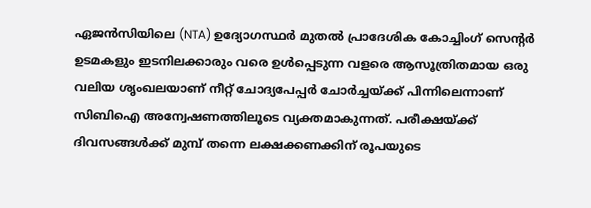ഏജൻസിയിലെ (NTA) ഉദ്യോഗസ്ഥർ മുതൽ പ്രാദേശിക കോച്ചിംഗ് സെന്റർ ഉടമകളും ഇടനിലക്കാരും വരെ ഉൾപ്പെടുന്ന വളരെ ആസൂത്രിതമായ ഒരു വലിയ ശൃംഖലയാണ് നീറ്റ് ചോദ്യപേപ്പർ ചോർച്ചയ്ക്ക് പിന്നിലെന്നാണ് സിബിഐ അന്വേഷണത്തിലൂടെ വ്യക്തമാകുന്നത്. പരീക്ഷയ്ക്ക് ദിവസങ്ങൾക്ക് മുമ്പ് തന്നെ ലക്ഷക്കണക്കിന് രൂപയുടെ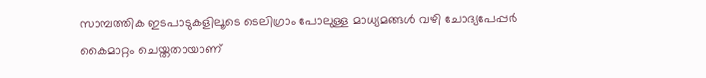സാമ്പത്തിക ഇടപാടുകളിലൂടെ ടെലിഗ്രാം പോലുള്ള മാധ്യമങ്ങൾ വഴി ചോദ്യപേപ്പർ കൈമാറ്റം ചെയ്തതായാണ്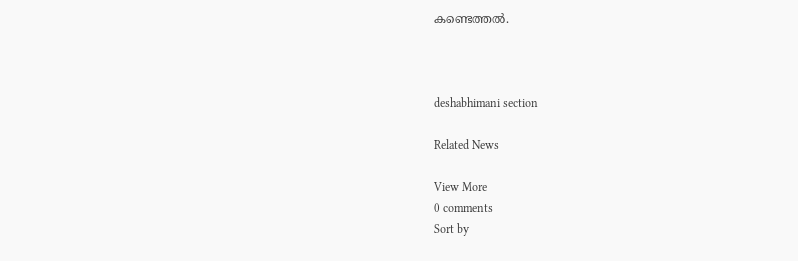കണ്ടെത്തൽ.



deshabhimani section

Related News

View More
0 comments
Sort by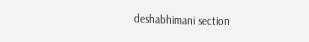deshabhimani section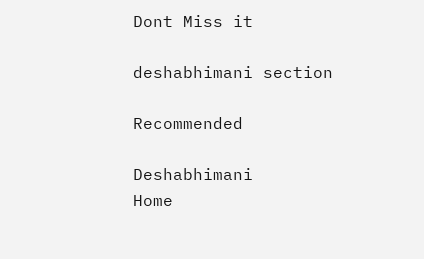Dont Miss it

deshabhimani section

Recommended

Deshabhimani
Home